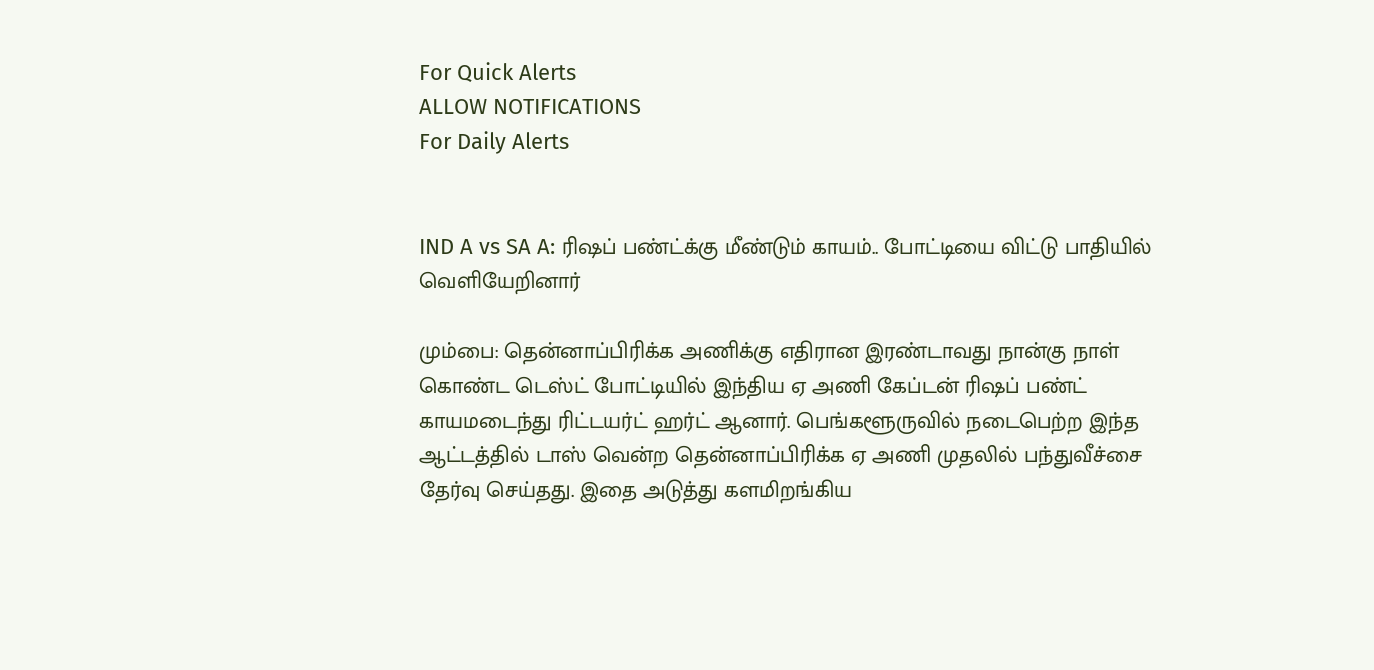For Quick Alerts
ALLOW NOTIFICATIONS
For Daily Alerts


IND A vs SA A: ரிஷப் பண்ட்க்கு மீண்டும் காயம்.. போட்டியை விட்டு பாதியில் வெளியேறினார்

மும்பை: தென்னாப்பிரிக்க அணிக்கு எதிரான இரண்டாவது நான்கு நாள் கொண்ட டெஸ்ட் போட்டியில் இந்திய ஏ அணி கேப்டன் ரிஷப் பண்ட் காயமடைந்து ரிட்டயர்ட் ஹர்ட் ஆனார். பெங்களூருவில் நடைபெற்ற இந்த ஆட்டத்தில் டாஸ் வென்ற தென்னாப்பிரிக்க ஏ அணி முதலில் பந்துவீச்சை தேர்வு செய்தது. இதை அடுத்து களமிறங்கிய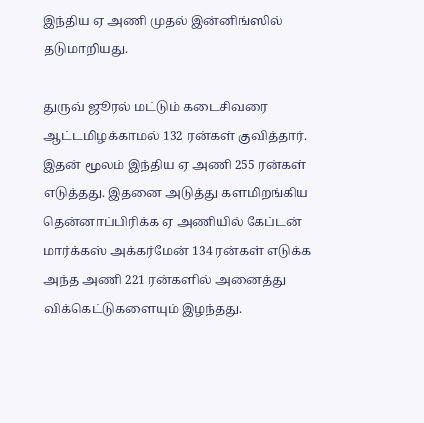இந்திய ஏ அணி முதல் இன்னிங்ஸில் தடுமாறியது.

துருவ் ஜூரல் மட்டும் கடைசிவரை ஆட்டமிழக்காமல் 132 ரன்கள் குவித்தார். இதன் மூலம் இந்திய ஏ அணி 255 ரன்கள் எடுத்தது. இதனை அடுத்து களமிறங்கிய தென்னாப்பிரிக்க ஏ அணியில் கேப்டன் மார்க்கஸ் அக்கர்மேன் 134 ரன்கள் எடுக்க அந்த அணி 221 ரன்களில் அனைத்து விக்கெட்டுகளையும் இழந்தது.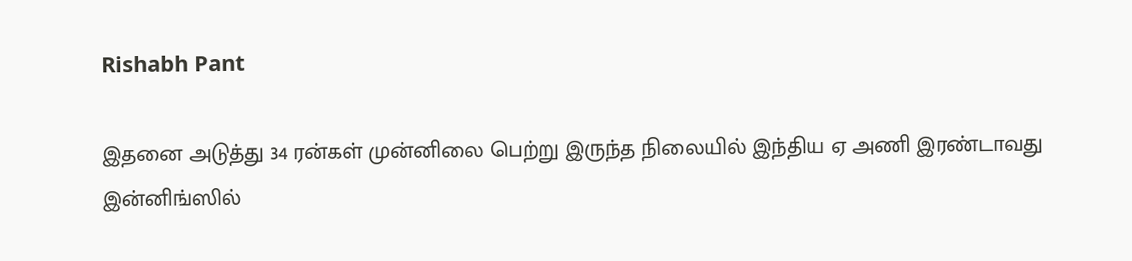Rishabh Pant

இதனை அடுத்து 34 ரன்கள் முன்னிலை பெற்று இருந்த நிலையில் இந்திய ஏ அணி இரண்டாவது இன்னிங்ஸில்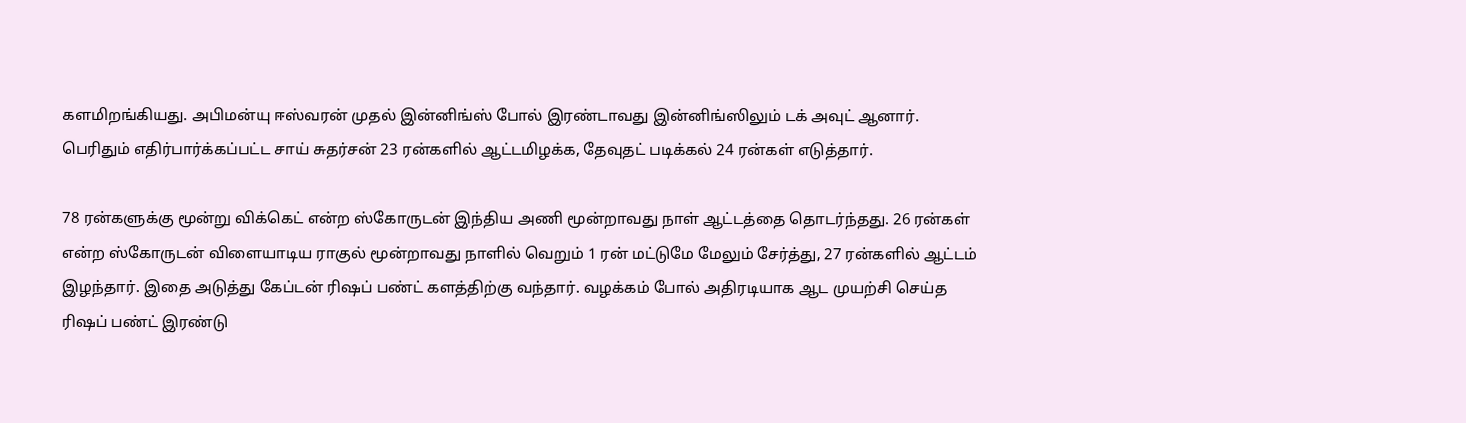களமிறங்கியது. அபிமன்யு ஈஸ்வரன் முதல் இன்னிங்ஸ் போல் இரண்டாவது இன்னிங்ஸிலும் டக் அவுட் ஆனார். பெரிதும் எதிர்பார்க்கப்பட்ட சாய் சுதர்சன் 23 ரன்களில் ஆட்டமிழக்க, தேவுதட் படிக்கல் 24 ரன்கள் எடுத்தார்.

78 ரன்களுக்கு மூன்று விக்கெட் என்ற ஸ்கோருடன் இந்திய அணி மூன்றாவது நாள் ஆட்டத்தை தொடர்ந்தது. 26 ரன்கள் என்ற ஸ்கோருடன் விளையாடிய ராகுல் மூன்றாவது நாளில் வெறும் 1 ரன் மட்டுமே மேலும் சேர்த்து, 27 ரன்களில் ஆட்டம் இழந்தார். இதை அடுத்து கேப்டன் ரிஷப் பண்ட் களத்திற்கு வந்தார். வழக்கம் போல் அதிரடியாக ஆட முயற்சி செய்த ரிஷப் பண்ட் இரண்டு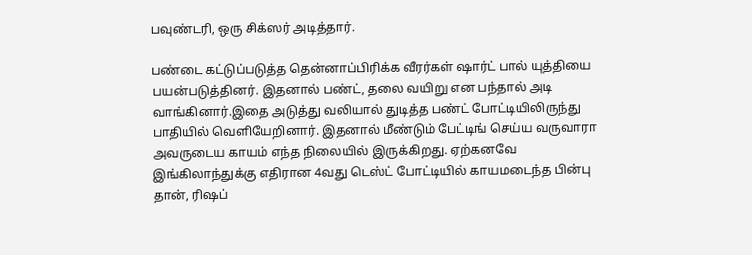பவுண்டரி, ஒரு சிக்ஸர் அடித்தார்.

பண்டை கட்டுப்படுத்த தென்னாப்பிரிக்க வீரர்கள் ஷார்ட் பால் யுத்தியை பயன்படுத்தினர். இதனால் பண்ட், தலை வயிறு என பந்தால் அடி வாங்கினார்.இதை அடுத்து வலியால் துடித்த பண்ட் போட்டியிலிருந்து பாதியில் வெளியேறினார். இதனால் மீண்டும் பேட்டிங் செய்ய வருவாரா அவருடைய காயம் எந்த நிலையில் இருக்கிறது. ஏற்கனவே இங்கிலாந்துக்கு எதிரான 4வது டெஸ்ட் போட்டியில் காயமடைந்த பின்பு தான், ரிஷப்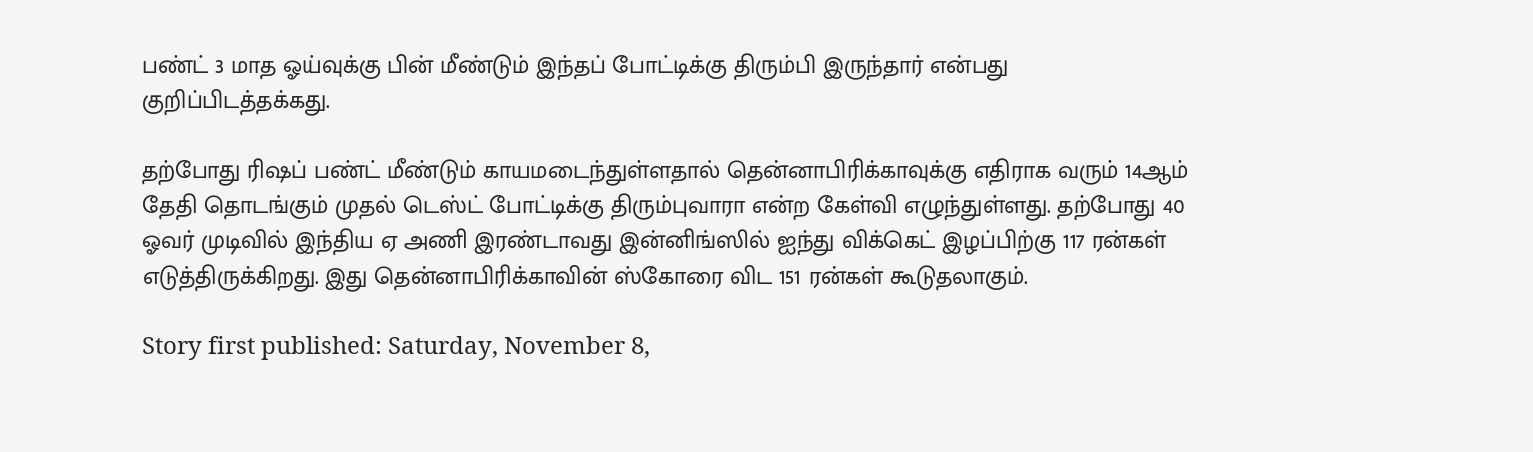பண்ட் 3 மாத ஓய்வுக்கு பின் மீண்டும் இந்தப் போட்டிக்கு திரும்பி இருந்தார் என்பது குறிப்பிடத்தக்கது.

தற்போது ரிஷப் பண்ட் மீண்டும் காயமடைந்துள்ளதால் தென்னாபிரிக்காவுக்கு எதிராக வரும் 14ஆம் தேதி தொடங்கும் முதல் டெஸ்ட் போட்டிக்கு திரும்புவாரா என்ற கேள்வி எழுந்துள்ளது. தற்போது 40 ஓவர் முடிவில் இந்திய ஏ அணி இரண்டாவது இன்னிங்ஸில் ஐந்து விக்கெட் இழப்பிற்கு 117 ரன்கள் எடுத்திருக்கிறது. இது தென்னாபிரிக்காவின் ஸ்கோரை விட 151 ரன்கள் கூடுதலாகும்.

Story first published: Saturday, November 8,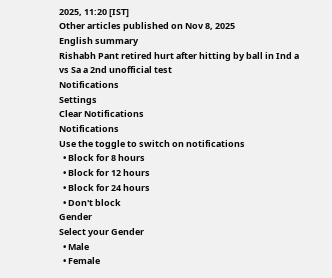2025, 11:20 [IST]
Other articles published on Nov 8, 2025
English summary
Rishabh Pant retired hurt after hitting by ball in Ind a vs Sa a 2nd unofficial test
Notifications
Settings
Clear Notifications
Notifications
Use the toggle to switch on notifications
  • Block for 8 hours
  • Block for 12 hours
  • Block for 24 hours
  • Don't block
Gender
Select your Gender
  • Male
  • Female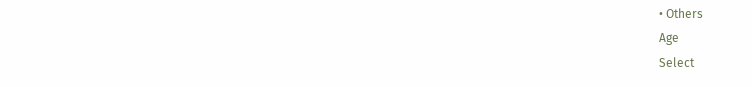• Others
Age
Select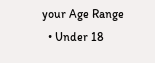your Age Range
  • Under 18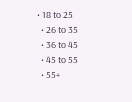• 18 to 25
  • 26 to 35
  • 36 to 45
  • 45 to 55
  • 55+